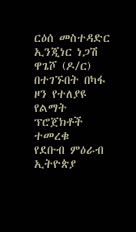ርዕሰ መስተዳድር ኢንጂነር ነጋሽ ዋጌሾ (ዶ/ር) በተገኙበት በካፋ ዞን የተለያዩ የልማት ፕሮጀክቶች ተመረቁ
የደቡብ ምዕራብ ኢትዮጵያ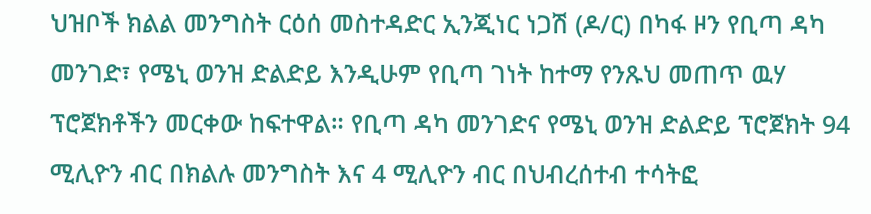ህዝቦች ክልል መንግስት ርዕሰ መስተዳድር ኢንጂነር ነጋሽ (ዶ/ር) በካፋ ዞን የቢጣ ዳካ መንገድ፣ የሜኒ ወንዝ ድልድይ እንዲሁም የቢጣ ገነት ከተማ የንጹህ መጠጥ ዉሃ ፕሮጀክቶችን መርቀው ከፍተዋል። የቢጣ ዳካ መንገድና የሜኒ ወንዝ ድልድይ ፕሮጀክት 94 ሚሊዮን ብር በክልሉ መንግስት እና 4 ሚሊዮን ብር በህብረሰተብ ተሳትፎ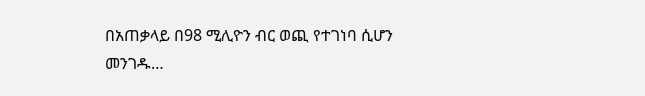በአጠቃላይ በ98 ሚሊዮን ብር ወጪ የተገነባ ሲሆን መንገዱ…